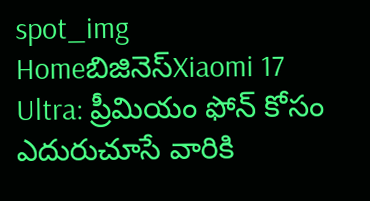spot_img
Homeబిజినెస్Xiaomi 17 Ultra: ప్రీమియం ఫోన్ కోసం ఎదురుచూసే వారికి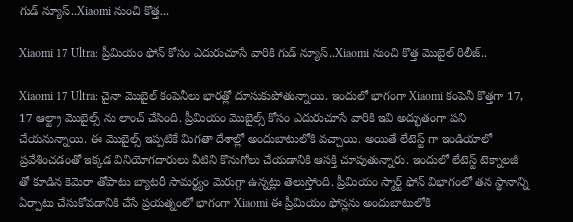గుడ్ న్యూస్..Xiaomi నుంచి కొత్త...

Xiaomi 17 Ultra: ప్రీమియం ఫోన్ కోసం ఎదురుచూసే వారికి గుడ్ న్యూస్..Xiaomi నుంచి కొత్త మొబైల్ రిలీజ్..

Xiaomi 17 Ultra: చైనా మొబైల్ కంపెనీలు భారత్లో దూసుకుపోతున్నాయి. ఇందులో భాగంగా Xiaomi కంపెనీ కొత్తగా 17, 17 ఆల్ట్రా మొబైల్స్ ను లాంచ్ చేసింది. ప్రీమియం మొబైల్స్ కోసం ఎదురుచూసే వారికి ఇవి అద్భుతంగా పని చేయనున్నాయి. ఈ మొబైల్స్ ఇప్పటికే మిగతా దేశాల్లో అందుబాటులోకి వచ్చాయి. అయితే లేటెస్ట్ గా ఇండియాలో ప్రవేశించడంతో ఇక్కడ వినియోగదారులు వీటిని కొనుగోలు చేయడానికి ఆసక్తి చూపుతున్నారు. ఇందులో లేటెస్ట్ టెక్నాలజీ తో కూడిన కెమెరా తోపాటు బ్యాటరీ సామర్థ్యం మెరుగ్గా ఉన్నట్లు తెలుస్తోంది. ప్రీమియం స్మార్ట్ ఫోన్ విభాగంలో తన స్థానాన్ని ఏర్పాటు చేసుకోవడానికి చేసే ప్రయత్నంలో భాగంగా Xiaomi ఈ ప్రీమియం ఫోన్లను అందుబాటులోకి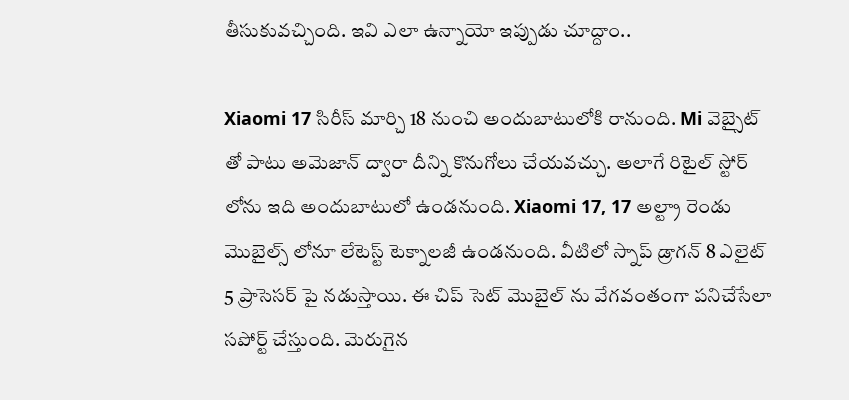తీసుకువచ్చింది. ఇవి ఎలా ఉన్నాయో ఇప్పుడు చూద్దాం..

Xiaomi 17 సిరీస్ మార్చి 18 నుంచి అందుబాటులోకి రానుంది. Mi వెబ్సైట్ తో పాటు అమెజాన్ ద్వారా దీన్ని కొనుగోలు చేయవచ్చు. అలాగే రిటైల్ స్టోర్ లోను ఇది అందుబాటులో ఉండనుంది. Xiaomi 17, 17 అల్ట్రా రెండు మొబైల్స్ లోనూ లేటెస్ట్ టెక్నాలజీ ఉండనుంది. వీటిలో స్నాప్ డ్రాగన్ 8 ఎలైట్ 5 ప్రాసెసర్ పై నడుస్తాయి. ఈ చిప్ సెట్ మొబైల్ ను వేగవంతంగా పనిచేసేలా సపోర్ట్ చేస్తుంది. మెరుగైన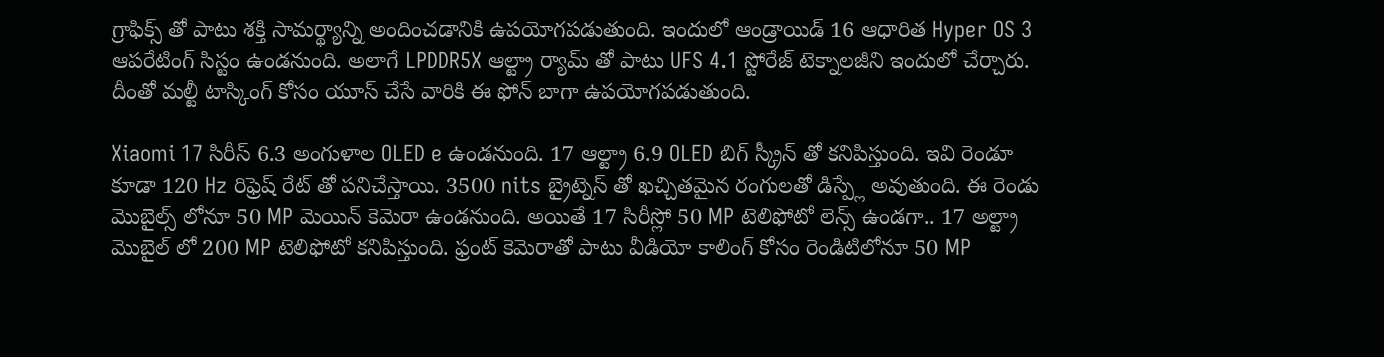గ్రాఫిక్స్ తో పాటు శక్తి సామర్థ్యాన్ని అందించడానికి ఉపయోగపడుతుంది. ఇందులో ఆండ్రాయిడ్ 16 ఆధారిత Hyper OS 3 ఆపరేటింగ్ సిస్టం ఉండనుంది. అలాగే LPDDR5X ఆల్ట్రా ర్యామ్ తో పాటు UFS 4.1 స్టోరేజ్ టెక్నాలజీని ఇందులో చేర్చారు. దీంతో మల్టీ టాస్కింగ్ కోసం యూస్ చేసే వారికి ఈ ఫోన్ బాగా ఉపయోగపడుతుంది.

Xiaomi 17 సిరీస్ 6.3 అంగుళాల OLED e ఉండనుంది. 17 ఆల్ట్రా 6.9 OLED బిగ్ స్క్రీన్ తో కనిపిస్తుంది. ఇవి రెండూ కూడా 120 Hz రిఫ్రెష్ రేట్ తో పనిచేస్తాయి. 3500 nits బ్రైట్నెస్ తో ఖచ్చితమైన రంగులతో డిస్ప్లే అవుతుంది. ఈ రెండు మొబైల్స్ లోనూ 50 MP మెయిన్ కెమెరా ఉండనుంది. అయితే 17 సిరీస్లో 50 MP టెలిఫోటో లెన్స్ ఉండగా.. 17 అల్ట్రా మొబైల్ లో 200 MP టెలిఫోటో కనిపిస్తుంది. ఫ్రంట్ కెమెరాతో పాటు వీడియో కాలింగ్ కోసం రెండిటిలోనూ 50 MP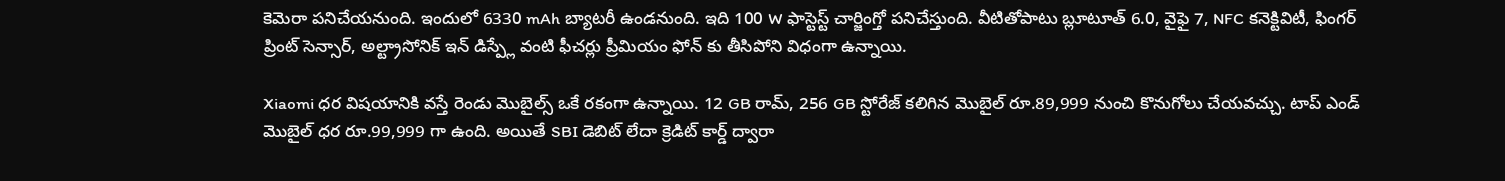కెమెరా పనిచేయనుంది. ఇందులో 6330 mAh బ్యాటరీ ఉండనుంది. ఇది 100 W ఫాస్టెస్ట్ చార్జింగ్తో పనిచేస్తుంది. వీటితోపాటు బ్లూటూత్ 6.0, వైఫై 7, NFC కనెక్టివిటీ, ఫింగర్ ప్రింట్ సెన్సార్, అల్ట్రాసోనిక్ ఇన్ డిస్ప్లే వంటి ఫీచర్లు ప్రీమియం ఫోన్ కు తీసిపోని విధంగా ఉన్నాయి.

Xiaomi ధర విషయానికి వస్తే రెండు మొబైల్స్ ఒకే రకంగా ఉన్నాయి. 12 GB రామ్, 256 GB స్టోరేజ్ కలిగిన మొబైల్ రూ.89,999 నుంచి కొనుగోలు చేయవచ్చు. టాప్ ఎండ్ మొబైల్ ధర రూ.99,999 గా ఉంది. అయితే SBI డెబిట్ లేదా క్రెడిట్ కార్డ్ ద్వారా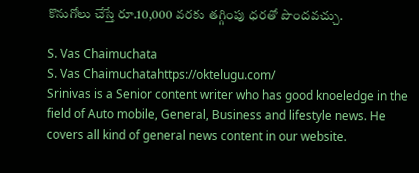కొనుగోలు చేస్తే రూ.10,000 వరకు తగ్గింపు ధరతో పొందవచ్చు.

S. Vas Chaimuchata
S. Vas Chaimuchatahttps://oktelugu.com/
Srinivas is a Senior content writer who has good knoeledge in the field of Auto mobile, General, Business and lifestyle news. He covers all kind of general news content in our website.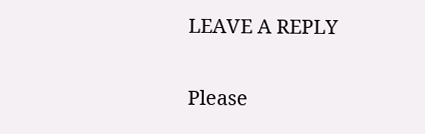LEAVE A REPLY

Please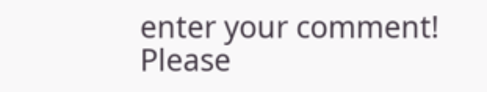enter your comment!
Please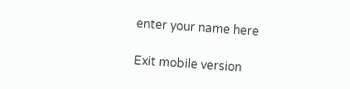enter your name here

Exit mobile version